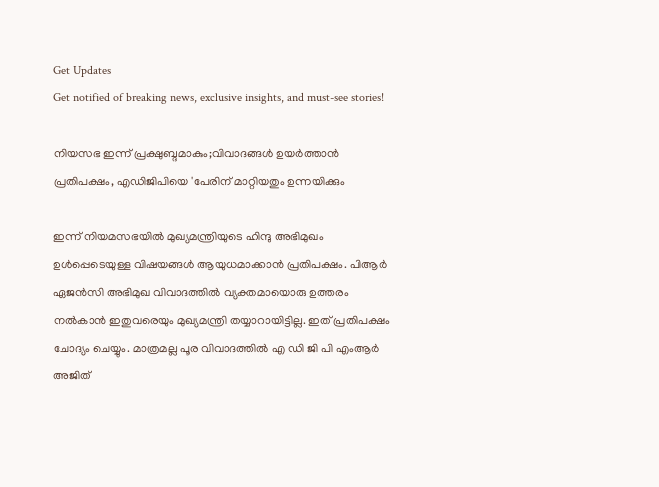Get Updates
Get notified of breaking news, exclusive insights, and must-see stories!

നിയസഭ ഇന്ന് പ്രക്ഷുബ്ദമാകും;വിവാദങ്ങൾ ഉയർത്താൻ പ്രതിപക്ഷം, എഡിജിപിയെ 'പേരിന് മാറ്റിയതും ഉന്നയിക്കും

ഇന്ന് നിയമസഭയിൽ മുഖ്യമന്ത്രിയുടെ ഹിന്ദു അഭിമുഖം ഉൾപ്പെടെയുള്ള വിഷയങ്ങൾ ആയുധമാക്കാൻ പ്രതിപക്ഷം. പിആർ ഏജൻസി അഭിമുഖ വിവാദത്തിൽ വ്യക്തമായൊരു ഉത്തരം നൽകാൻ ഇതുവരെയും മുഖ്യമന്ത്രി തയ്യാറായിട്ടില്ല. ഇത് പ്രതിപക്ഷം ചോദ്യം ചെയ്യും. മാത്രമല്ല പൂര വിവാദത്തിൽ എ ഡി ജി പി എംആർ അജിത്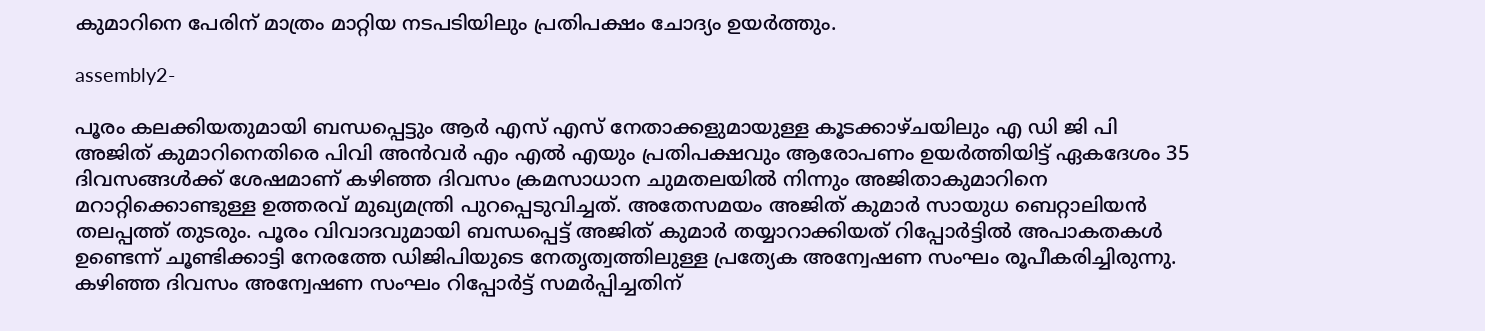കുമാറിനെ പേരിന് മാത്രം മാറ്റിയ നടപടിയിലും പ്രതിപക്ഷം ചോദ്യം ഉയർത്തും.

assembly2-

പൂരം കലക്കിയതുമായി ബന്ധപ്പെട്ടും ആർ എസ് എസ് നേതാക്കളുമായുള്ള കൂടക്കാഴ്ചയിലും എ ഡി ജി പി അജിത് കുമാറിനെതിരെ പിവി അൻവർ എം എൽ എയും പ്രതിപക്ഷവും ആരോപണം ഉയർത്തിയിട്ട് ഏകദേശം 35 ദിവസങ്ങൾക്ക് ശേഷമാണ് കഴിഞ്ഞ ദിവസം ക്രമസാധാന ചുമതലയിൽ നിന്നും അജിതാകുമാറിനെ മറാറ്റിക്കൊണ്ടുള്ള ഉത്തരവ് മുഖ്യമന്ത്രി പുറപ്പെടുവിച്ചത്. അതേസമയം അജിത് കുമാർ സായുധ ബെറ്റാലിയൻ തലപ്പത്ത് തുടരും. പൂരം വിവാദവുമായി ബന്ധപ്പെട്ട് അജിത് കുമാർ തയ്യാറാക്കിയത് റിപ്പോർട്ടിൽ അപാകതകൾ ഉണ്ടെന്ന് ചൂണ്ടിക്കാട്ടി നേരത്തേ ഡിജിപിയുടെ നേതൃത്വത്തിലുള്ള പ്രത്യേക അന്വേഷണ സംഘം രൂപീകരിച്ചിരുന്നു. കഴിഞ്ഞ ദിവസം അന്വേഷണ സംഘം റിപ്പോർട്ട് സമർപ്പിച്ചതിന്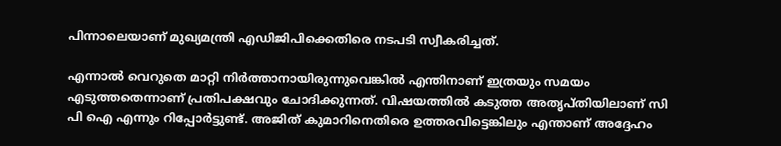പിന്നാലെയാണ് മുഖ്യമന്ത്രി എഡിജിപിക്കെതിരെ നടപടി സ്വീകരിച്ചത്.

എന്നാൽ വെറുതെ മാറ്റി നിർത്താനായിരുന്നുവെങ്കിൽ എന്തിനാണ് ഇത്രയും സമയം എടുത്തതെന്നാണ് പ്രതിപക്ഷവും ചോദിക്കുന്നത്. വിഷയത്തിൽ കടുത്ത അതൃപ്തിയിലാണ് സി പി ഐ എന്നും റിപ്പോർട്ടുണ്ട്. അജിത് കുമാറിനെതിരെ ഉത്തരവിട്ടെങ്കിലും എന്താണ് അദ്ദേഹം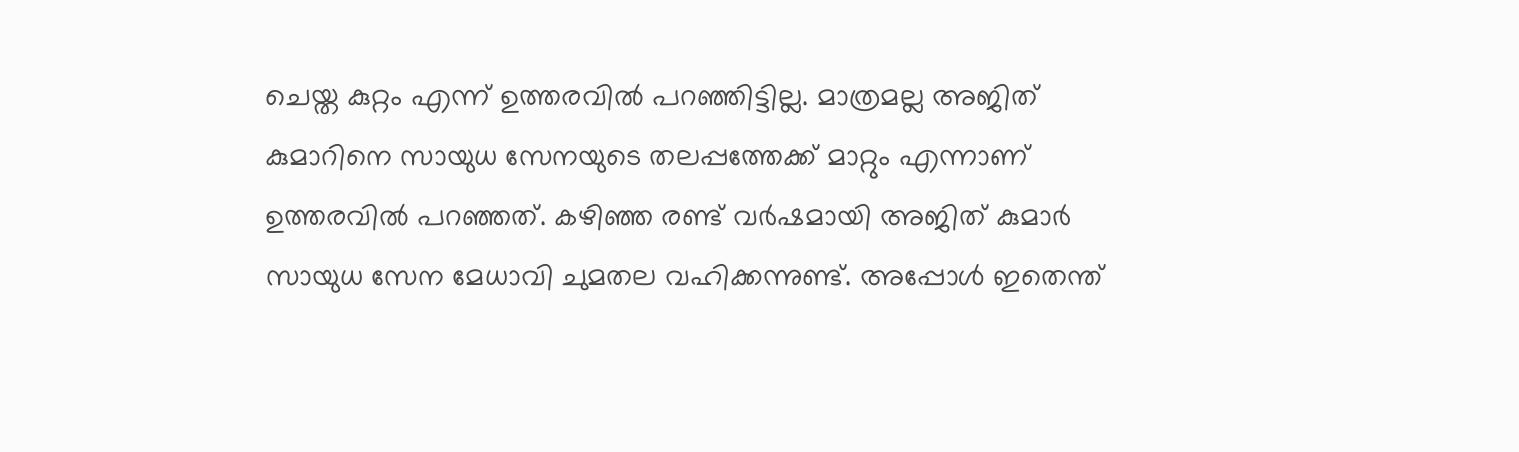ചെയ്ത കുറ്റം എന്ന് ഉത്തരവിൽ പറഞ്ഞിട്ടില്ല. മാത്രമല്ല അജിത് കുമാറിനെ സായുധ സേനയുടെ തലപ്പത്തേക്ക് മാറ്റും എന്നാണ് ഉത്തരവിൽ പറഞ്ഞത്. കഴിഞ്ഞ രണ്ട് വർഷമായി അജിത് കുമാർ സായുധ സേന മേധാവി ചുമതല വഹിക്കന്നുണ്ട്. അപ്പോൾ ഇതെന്ത്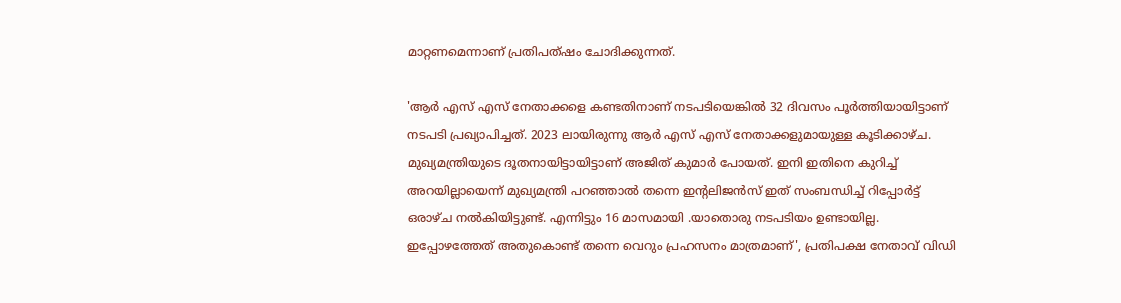മാറ്റണമെന്നാണ് പ്രതിപത്ഷം ചോദിക്കുന്നത്.

'ആർ എസ് എസ് നേതാക്കളെ കണ്ടതിനാണ് നടപടിയെങ്കിൽ 32 ദിവസം പൂർത്തിയായിട്ടാണ് നടപടി പ്രഖ്യാപിച്ചത്. 2023 ലായിരുന്നു ആർ എസ് എസ് നേതാക്കളുമായുള്ള കൂടിക്കാഴ്ച. മുഖ്യമന്ത്രിയുടെ ദൂതനായിട്ടായിട്ടാണ് അജിത് കുമാർ പോയത്. ഇനി ഇതിനെ കുറിച്ച് അറയില്ലായെന്ന് മുഖ്യമന്ത്രി പറ‍ഞ്ഞാൽ തന്നെ ഇന്റലിജൻസ് ഇത് സംബന്ധിച്ച് റിപ്പോർട്ട് ഒരാഴ്ച നൽകിയിട്ടുണ്ട്. എന്നിട്ടും 16 മാസമായി .യാതൊരു നടപടിയം ഉണ്ടായില്ല. ഇപ്പോഴത്തേത് അതുകൊണ്ട് തന്നെ വെറും പ്രഹസനം മാത്രമാണ്', പ്രതിപക്ഷ നേതാവ് വിഡി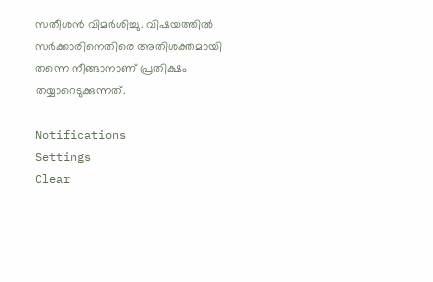സതീശൻ വിമർശിച്ചു. വിഷയത്തിൽ സർക്കാരിനെതിരെ അതിശക്തമായി തന്നെ നീങ്ങാനാണ് പ്രതിക്ഷം തയ്യാറെടുക്കുന്നത്.

Notifications
Settings
Clear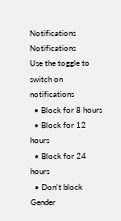Notifications
Notifications
Use the toggle to switch on notifications
  • Block for 8 hours
  • Block for 12 hours
  • Block for 24 hours
  • Don't block
Gender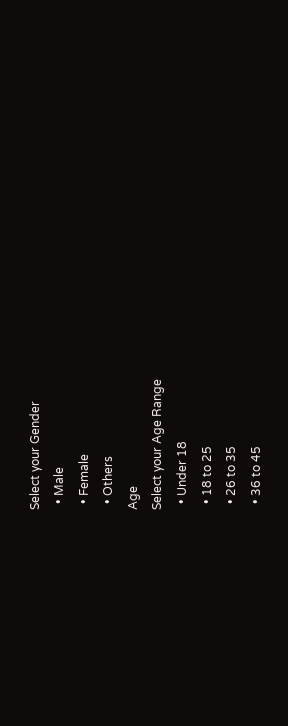Select your Gender
  • Male
  • Female
  • Others
Age
Select your Age Range
  • Under 18
  • 18 to 25
  • 26 to 35
  • 36 to 45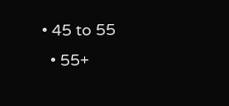• 45 to 55
  • 55+